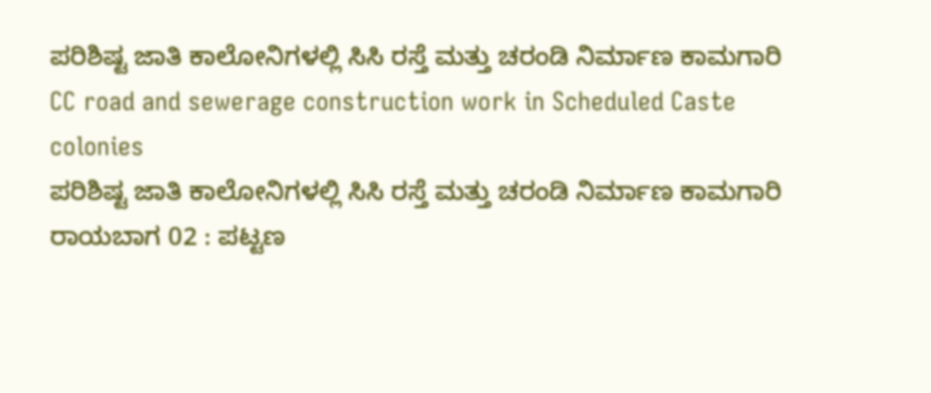ಪರಿಶಿಷ್ಟ ಜಾತಿ ಕಾಲೋನಿಗಳಲ್ಲಿ ಸಿಸಿ ರಸ್ತೆ ಮತ್ತು ಚರಂಡಿ ನಿರ್ಮಾಣ ಕಾಮಗಾರಿ
CC road and sewerage construction work in Scheduled Caste colonies
ಪರಿಶಿಷ್ಟ ಜಾತಿ ಕಾಲೋನಿಗಳಲ್ಲಿ ಸಿಸಿ ರಸ್ತೆ ಮತ್ತು ಚರಂಡಿ ನಿರ್ಮಾಣ ಕಾಮಗಾರಿ
ರಾಯಬಾಗ 02 : ಪಟ್ಟಣ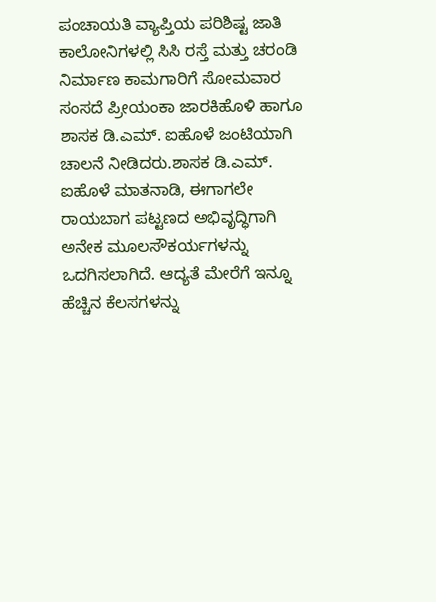ಪಂಚಾಯತಿ ವ್ಯಾಪ್ತಿಯ ಪರಿಶಿಷ್ಟ ಜಾತಿ ಕಾಲೋನಿಗಳಲ್ಲಿ ಸಿಸಿ ರಸ್ತೆ ಮತ್ತು ಚರಂಡಿ ನಿರ್ಮಾಣ ಕಾಮಗಾರಿಗೆ ಸೋಮವಾರ ಸಂಸದೆ ಪ್ರೀಯಂಕಾ ಜಾರಕಿಹೊಳಿ ಹಾಗೂ ಶಾಸಕ ಡಿ.ಎಮ್. ಐಹೊಳೆ ಜಂಟಿಯಾಗಿ ಚಾಲನೆ ನೀಡಿದರು.ಶಾಸಕ ಡಿ.ಎಮ್. ಐಹೊಳೆ ಮಾತನಾಡಿ, ಈಗಾಗಲೇ ರಾಯಬಾಗ ಪಟ್ಟಣದ ಅಭಿವೃದ್ಧಿಗಾಗಿ ಅನೇಕ ಮೂಲಸೌಕರ್ಯಗಳನ್ನು ಒದಗಿಸಲಾಗಿದೆ. ಆದ್ಯತೆ ಮೇರೆಗೆ ಇನ್ನೂ ಹೆಚ್ಚಿನ ಕೆಲಸಗಳನ್ನು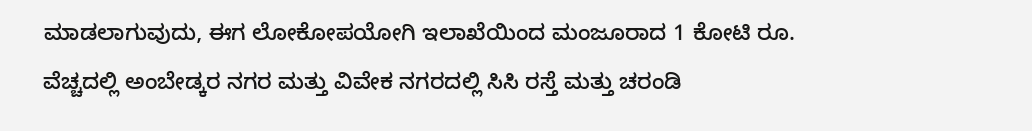ಮಾಡಲಾಗುವುದು, ಈಗ ಲೋಕೋಪಯೋಗಿ ಇಲಾಖೆಯಿಂದ ಮಂಜೂರಾದ 1 ಕೋಟಿ ರೂ. ವೆಚ್ಚದಲ್ಲಿ ಅಂಬೇಡ್ಕರ ನಗರ ಮತ್ತು ವಿವೇಕ ನಗರದಲ್ಲಿ ಸಿಸಿ ರಸ್ತೆ ಮತ್ತು ಚರಂಡಿ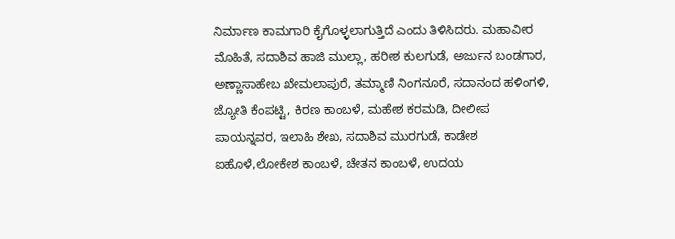ನಿರ್ಮಾಣ ಕಾಮಗಾರಿ ಕೈಗೊಳ್ಳಲಾಗುತ್ತಿದೆ ಎಂದು ತಿಳಿಸಿದರು. ಮಹಾವೀರ ಮೊಹಿತೆ, ಸದಾಶಿವ ಹಾಜಿ ಮುಲ್ಲಾ, ಹರೀಶ ಕುಲಗುಡೆ, ಅರ್ಜುನ ಬಂಡಗಾರ, ಅಣ್ಣಾಸಾಹೇಬ ಖೇಮಲಾಪುರೆ, ತಮ್ಮಾಣಿ ನಿಂಗನೂರೆ, ಸದಾನಂದ ಹಳಿಂಗಳಿ, ಜ್ಯೋತಿ ಕೆಂಪಟ್ಟಿ, ಕಿರಣ ಕಾಂಬಳೆ, ಮಹೇಶ ಕರಮಡಿ, ದೀಲೀಪ ಪಾಯನ್ನವರ, ಇಲಾಹಿ ಶೇಖ, ಸದಾಶಿವ ಮುರಗುಡೆ, ಕಾಡೇಶ ಐಹೊಳೆ,ಲೋಕೇಶ ಕಾಂಬಳೆ, ಚೇತನ ಕಾಂಬಳೆ, ಉದಯ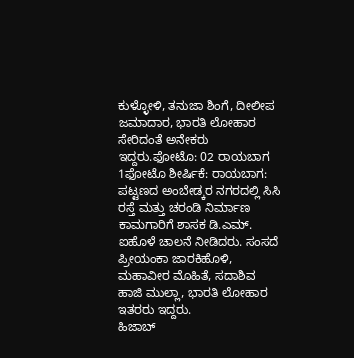ಕುಳ್ಳೋಳಿ, ತನುಜಾ ಶಿಂಗೆ, ದೀಲೀಪ ಜಮಾದಾರ, ಭಾರತಿ ಲೋಹಾರ ಸೇರಿದಂತೆ ಅನೇಕರು ಇದ್ದರು.ಫೋಟೊ: 02 ರಾಯಬಾಗ 1ಫೋಟೊ ಶೀರ್ಷಿಕೆ: ರಾಯಬಾಗ: ಪಟ್ಟಣದ ಅಂಬೇಡ್ಕರ ನಗರದಲ್ಲಿ ಸಿಸಿ ರಸ್ತೆ ಮತ್ತು ಚರಂಡಿ ನಿರ್ಮಾಣ ಕಾಮಗಾರಿಗೆ ಶಾಸಕ ಡಿ.ಎಮ್. ಐಹೊಳೆ ಚಾಲನೆ ನೀಡಿದರು. ಸಂಸದೆ ಪ್ರೀಯಂಕಾ ಜಾರಕಿಹೊಳಿ, ಮಹಾವೀರ ಮೊಹಿತೆ, ಸದಾಶಿವ ಹಾಜಿ ಮುಲ್ಲಾ, ಭಾರತಿ ಲೋಹಾರ ಇತರರು ಇದ್ದರು.
ಹಿಜಾಬ್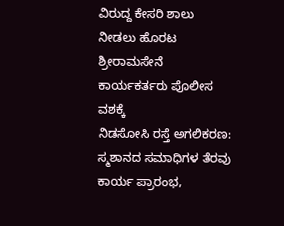ವಿರುದ್ದ ಕೇಸರಿ ಶಾಲು ನೀಡಲು ಹೊರಟ ಶ್ರೀರಾಮಸೇನೆ ಕಾರ್ಯಕರ್ತರು ಪೊಲೀಸ ವಶಕ್ಕೆ
ನಿಡಸೋಸಿ ರಸ್ತೆ ಅಗಲಿಕರಣ: ಸ್ಮಶಾನದ ಸಮಾಧಿಗಳ ತೆರವು ಕಾರ್ಯ ಪ್ರಾರಂಭ,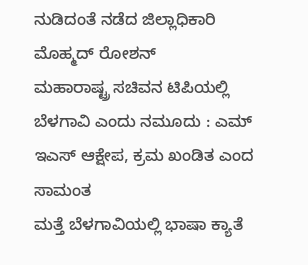ನುಡಿದಂತೆ ನಡೆದ ಜಿಲ್ಲಾಧಿಕಾರಿ ಮೊಹ್ಮದ್ ರೋಶನ್
ಮಹಾರಾಷ್ಟ್ರ ಸಚಿವನ ಟಿಪಿಯಲ್ಲಿ ಬೆಳಗಾವಿ ಎಂದು ನಮೂದು : ಎಮ್ ಇಎಸ್ ಆಕ್ಷೇಪ, ಕ್ರಮ ಖಂಡಿತ ಎಂದ ಸಾಮಂತ
ಮತ್ತೆ ಬೆಳಗಾವಿಯಲ್ಲಿ ಭಾಷಾ ಕ್ಯಾತೆ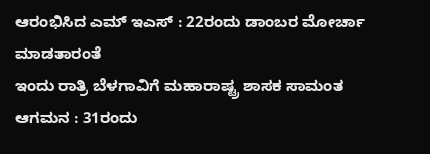ಆರಂಭಿಸಿದ ಎಮ್ ಇಎಸ್ : 22ರಂದು ಡಾಂಬರ ಮೋರ್ಚಾ ಮಾಡತಾರಂತೆ
ಇಂದು ರಾತ್ರಿ ಬೆಳಗಾವಿಗೆ ಮಹಾರಾಷ್ಟ್ರ ಶಾಸಕ ಸಾಮಂತ ಆಗಮನ : 31ರಂದು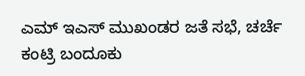ಎಮ್ ಇಎಸ್ ಮುಖಂಡರ ಜತೆ ಸಭೆ, ಚರ್ಚೆ
ಕಂಟ್ರಿ ಬಂದೂಕು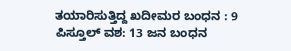ತಯಾರಿಸುತ್ತಿದ್ದ ಖದೀಮರ ಬಂಧನ : 9 ಪಿಸ್ತೂಲ್ ವಶ: 13 ಜನ ಬಂಧನ